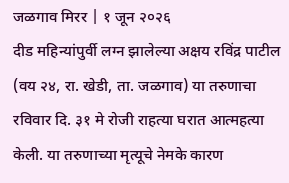जळगाव मिरर | १ जून २०२६
दीड महिन्यांपुर्वी लग्न झालेल्या अक्षय रविंद्र पाटील (वय २४, रा. खेडी, ता. जळगाव) या तरुणाचा रविवार दि. ३१ मे रोजी राहत्या घरात आत्महत्या केली. या तरुणाच्या मृत्यूचे नेमके कारण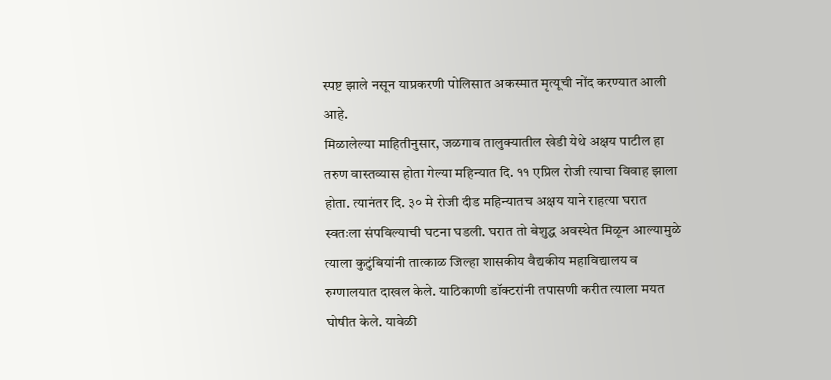स्पष्ट झाले नसून याप्रकरणी पोलिसात अकस्मात मृत्यूची नोंद करण्यात आली आहे.
मिळालेल्या माहितीनुसार, जळगाव तालुक्यातील खेडी येथे अक्षय पाटील हा तरुण वास्तव्यास होता गेल्या महिन्यात दि. ११ एप्रिल रोजी त्याचा विवाह झाला होता. त्यानंतर दि. ३० मे रोजी दीड महिन्यातच अक्षय याने राहत्या घरात स्वतःला संपविल्याची घटना घडली. घरात तो बेशुद्ध अवस्थेत मिळून आल्यामुळे त्याला कुटुंबियांनी तात्काळ जिल्हा शासकीय वैद्यकीय महाविद्यालय व रुग्णालयात दाखल केले. याठिकाणी डॉक्टरांनी तपासणी करीत त्याला मयत घोषीत केले. यावेळी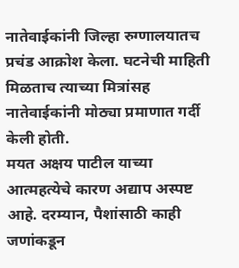नातेवाईकांनी जिल्हा रुग्णालयातच प्रचंड आक्रोश केला. घटनेची माहिती मिळताच त्याच्या मित्रांसह नातेवाईकांनी मोठ्या प्रमाणात गर्दी केली होती.
मयत अक्षय पाटील याच्या आत्महत्येचे कारण अद्याप अस्पष्ट आहे. दरम्यान, पैशांसाठी काही जणांकडून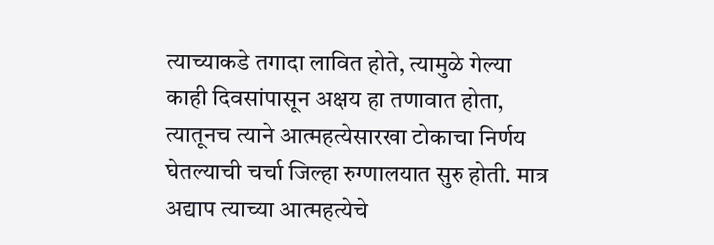त्याच्याकडे तगादा लावित होते, त्यामुळे गेल्या काही दिवसांपासून अक्षय हा तणावात होता, त्यातूनच त्याने आत्महत्येसारखा टोकाचा निर्णय घेतल्याची चर्चा जिल्हा रुग्णालयात सुरु होती. मात्र अद्याप त्याच्या आत्महत्येचे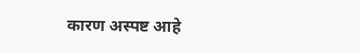कारण अस्पष्ट आहे